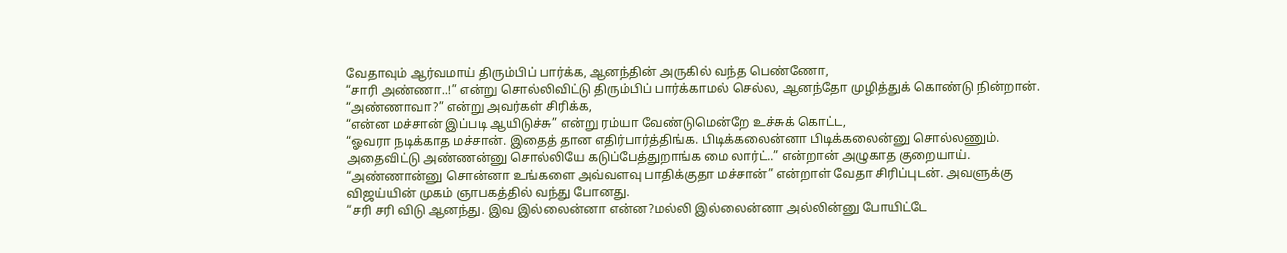வேதாவும் ஆர்வமாய் திரும்பிப் பார்க்க, ஆனந்தின் அருகில் வந்த பெண்ணோ,
“சாரி அண்ணா..!” என்று சொல்லிவிட்டு திரும்பிப் பார்க்காமல் செல்ல, ஆனந்தோ முழித்துக் கொண்டு நின்றான்.
“அண்ணாவா?” என்று அவர்கள் சிரிக்க,
“என்ன மச்சான் இப்படி ஆயிடுச்சு” என்று ரம்யா வேண்டுமென்றே உச்சுக் கொட்ட,
“ஓவரா நடிக்காத மச்சான். இதைத் தான எதிர்பார்த்திங்க. பிடிக்கலைன்னா பிடிக்கலைன்னு சொல்லணும். அதைவிட்டு அண்ணன்னு சொல்லியே கடுப்பேத்துறாங்க மை லார்ட்..” என்றான் அழுகாத குறையாய்.
“அண்ணான்னு சொன்னா உங்களை அவ்வளவு பாதிக்குதா மச்சான்” என்றாள் வேதா சிரிப்புடன். அவளுக்கு விஜய்யின் முகம் ஞாபகத்தில் வந்து போனது.
“சரி சரி விடு ஆனந்து. இவ இல்லைன்னா என்ன?மல்லி இல்லைன்னா அல்லின்னு போயிட்டே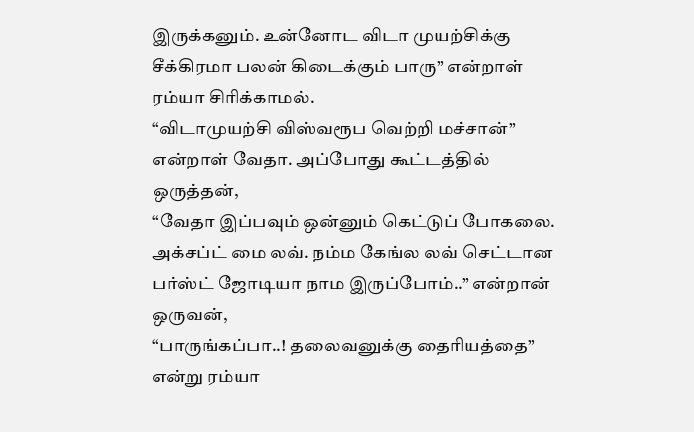இருக்கனும். உன்னோட விடா முயற்சிக்கு சீக்கிரமா பலன் கிடைக்கும் பாரு” என்றாள் ரம்யா சிரிக்காமல்.
“விடாமுயற்சி விஸ்வரூப வெற்றி மச்சான்” என்றாள் வேதா. அப்போது கூட்டத்தில் ஒருத்தன்,
“வேதா இப்பவும் ஒன்னும் கெட்டுப் போகலை. அக்சப்ட் மை லவ். நம்ம கேங்ல லவ் செட்டான பர்ஸ்ட் ஜோடியா நாம இருப்போம்..” என்றான் ஒருவன்,
“பாருங்கப்பா..! தலைவனுக்கு தைரியத்தை” என்று ரம்யா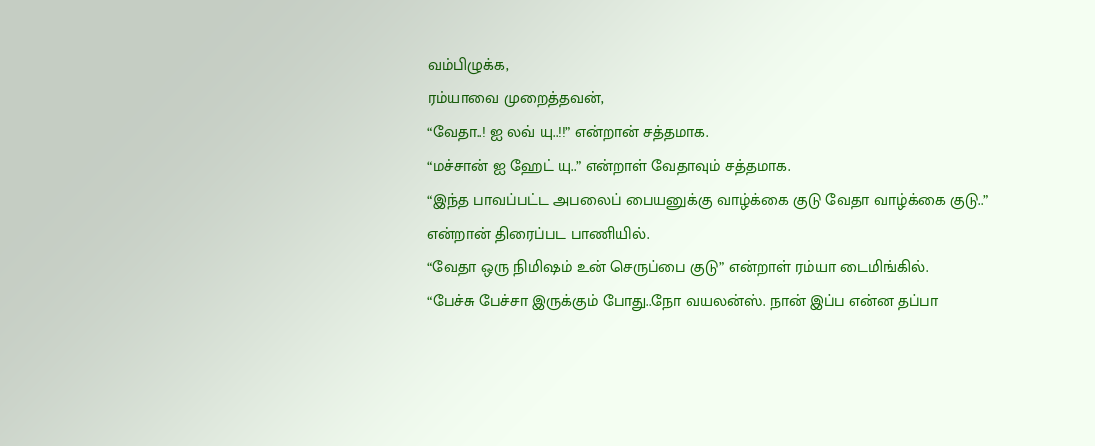வம்பிழுக்க,
ரம்யாவை முறைத்தவன்,
“வேதா..! ஐ லவ் யு..!!” என்றான் சத்தமாக.
“மச்சான் ஐ ஹேட் யு..” என்றாள் வேதாவும் சத்தமாக.
“இந்த பாவப்பட்ட அபலைப் பையனுக்கு வாழ்க்கை குடு வேதா வாழ்க்கை குடு..” என்றான் திரைப்பட பாணியில்.
“வேதா ஒரு நிமிஷம் உன் செருப்பை குடு” என்றாள் ரம்யா டைமிங்கில்.
“பேச்சு பேச்சா இருக்கும் போது..நோ வயலன்ஸ். நான் இப்ப என்ன தப்பா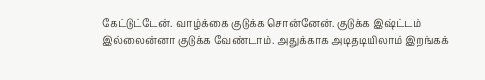கேட்டுட்டேன். வாழ்க்கை குடுக்க சொன்னேன். குடுக்க இஷ்ட்டம் இல்லைன்னா குடுக்க வேண்டாம். அதுக்காக அடிதடியிலாம் இறங்கக்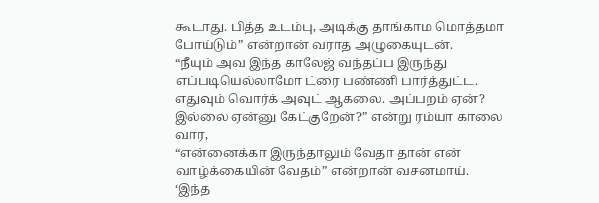கூடாது. பித்த உடம்பு, அடிக்கு தாங்காம மொத்தமா போய்டும்” என்றான் வராத அழுகையுடன்.
“நீயும் அவ இந்த காலேஜ் வந்தப்ப இருந்து எப்படியெல்லாமோ ட்ரை பண்ணி பார்த்துட்ட. எதுவும் வொர்க் அவுட் ஆகலை. அப்பறம் ஏன்? இல்லை ஏன்னு கேட்குறேன்?” என்று ரம்யா காலை வார,
“என்னைக்கா இருந்தாலும் வேதா தான் என் வாழ்க்கையின் வேதம்” என்றான் வசனமாய்.
‘இந்த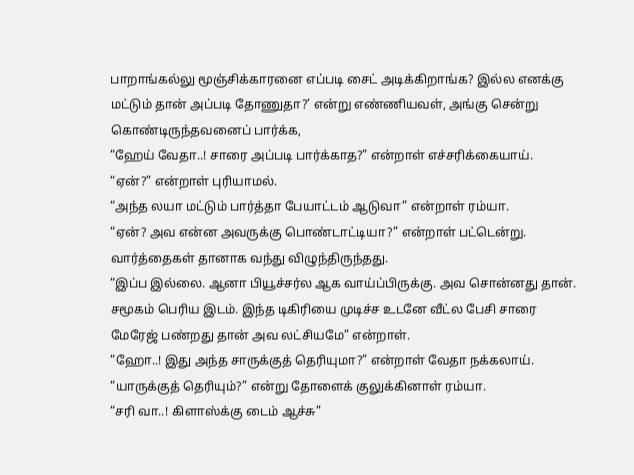பாறாங்கல்லு மூஞ்சிக்காரனை எப்படி சைட் அடிக்கிறாங்க? இல்ல எனக்கு மட்டும் தான் அப்படி தோணுதா?’ என்று எண்ணியவள், அங்கு சென்று கொண்டிருந்தவனைப் பார்க்க,
“ஹேய் வேதா..! சாரை அப்படி பார்க்காத?” என்றாள் எச்சரிக்கையாய்.
“ஏன்?” என்றாள் புரியாமல்.
“அந்த லயா மட்டும் பார்த்தா பேயாட்டம் ஆடுவா” என்றாள் ரம்யா.
“ஏன்? அவ என்ன அவருக்கு பொண்டாட்டியா?” என்றாள் பட்டென்று. வார்த்தைகள் தானாக வந்து விழுந்திருந்தது.
“இப்ப இல்லை. ஆனா பியூச்சர்ல ஆக வாய்ப்பிருக்கு. அவ சொன்னது தான். சமூகம் பெரிய இடம். இந்த டிகிரியை முடிச்ச உடனே வீட்ல பேசி சாரை மேரேஜ் பண்றது தான் அவ லட்சியமே” என்றாள்.
“ஹோ..! இது அந்த சாருக்குத் தெரியுமா?” என்றாள் வேதா நக்கலாய்.
“யாருக்குத் தெரியும்?” என்று தோளைக் குலுக்கினாள் ரம்யா.
“சரி வா..! கிளாஸ்க்கு டைம் ஆச்சு”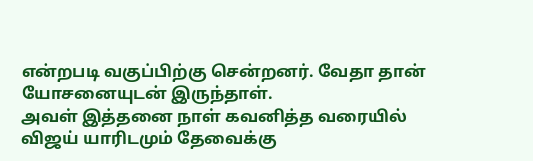என்றபடி வகுப்பிற்கு சென்றனர். வேதா தான் யோசனையுடன் இருந்தாள்.
அவள் இத்தனை நாள் கவனித்த வரையில் விஜய் யாரிடமும் தேவைக்கு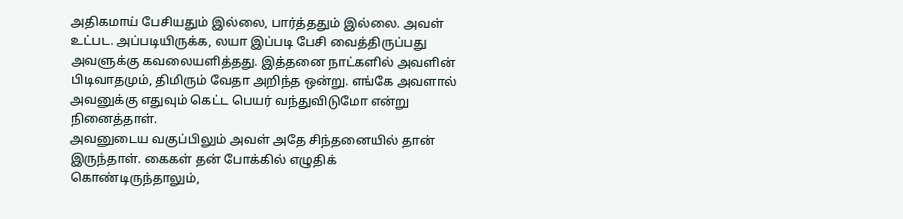அதிகமாய் பேசியதும் இல்லை, பார்த்ததும் இல்லை. அவள் உட்பட. அப்படியிருக்க, லயா இப்படி பேசி வைத்திருப்பது அவளுக்கு கவலையளித்தது. இத்தனை நாட்களில் அவளின் பிடிவாதமும், திமிரும் வேதா அறிந்த ஒன்று. எங்கே அவளால் அவனுக்கு எதுவும் கெட்ட பெயர் வந்துவிடுமோ என்று நினைத்தாள்.
அவனுடைய வகுப்பிலும் அவள் அதே சிந்தனையில் தான் இருந்தாள். கைகள் தன் போக்கில் எழுதிக் கொண்டிருந்தாலும்,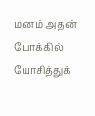மனம் அதன் போக்கில் யோசித்துக்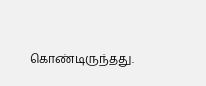கொண்டிருந்தது.